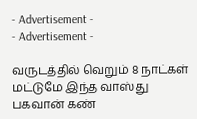- Advertisement -
- Advertisement -

வருடத்தில் வெறும் 8 நாட்கள் மட்டுமே இந்த வாஸ்து பகவான் கண்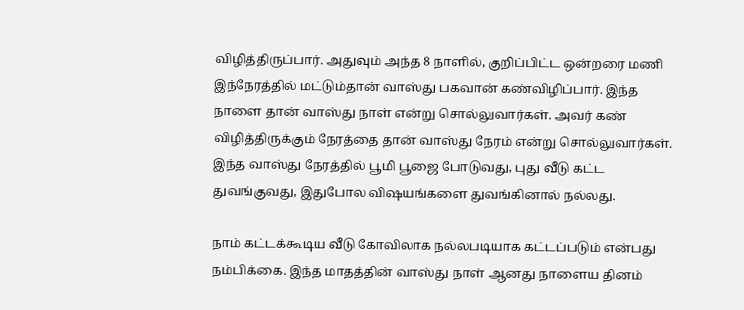விழித்திருப்பார். அதுவும் அந்த 8 நாளில், குறிப்பிட்ட ஒன்றரை மணி இந்நேரத்தில் மட்டும்தான் வாஸ்து பகவான் கண்விழிப்பார். இந்த நாளை தான் வாஸ்து நாள் என்று சொல்லுவார்கள். அவர் கண் விழித்திருக்கும் நேரத்தை தான் வாஸ்து நேரம் என்று சொல்லுவார்கள். இந்த வாஸ்து நேரத்தில் பூமி பூஜை போடுவது, புது வீடு கட்ட துவங்குவது, இதுபோல விஷயங்களை துவங்கினால் நல்லது.

நாம் கட்டக்கூடிய வீடு கோவிலாக நல்லபடியாக கட்டப்படும் என்பது நம்பிக்கை. இந்த மாதத்தின் வாஸ்து நாள் ஆனது நாளைய தினம்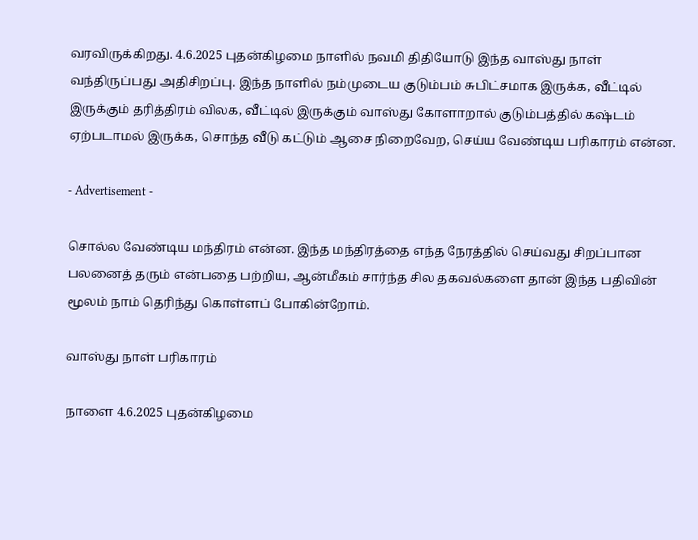வரவிருக்கிறது. 4.6.2025 புதன்கிழமை நாளில் நவமி திதியோடு இந்த வாஸ்து நாள் வந்திருப்பது அதிசிறப்பு. இந்த நாளில் நம்முடைய குடும்பம் சுபிட்சமாக இருக்க, வீட்டில் இருக்கும் தரித்திரம் விலக, வீட்டில் இருக்கும் வாஸ்து கோளாறால் குடும்பத்தில் கஷ்டம் ஏற்படாமல் இருக்க, சொந்த வீடு கட்டும் ஆசை நிறைவேற, செய்ய வேண்டிய பரிகாரம் என்ன.

- Advertisement -

சொல்ல வேண்டிய மந்திரம் என்ன. இந்த மந்திரத்தை எந்த நேரத்தில் செய்வது சிறப்பான பலனைத் தரும் என்பதை பற்றிய, ஆன்மீகம் சார்ந்த சில தகவல்களை தான் இந்த பதிவின் மூலம் நாம் தெரிந்து கொள்ளப் போகின்றோம்.

வாஸ்து நாள் பரிகாரம்

நாளை 4.6.2025 புதன்கிழமை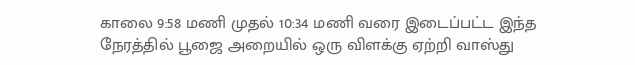காலை 9:58 மணி முதல் 10:34 மணி வரை இடைப்பட்ட இந்த நேரத்தில் பூஜை அறையில் ஒரு விளக்கு ஏற்றி வாஸ்து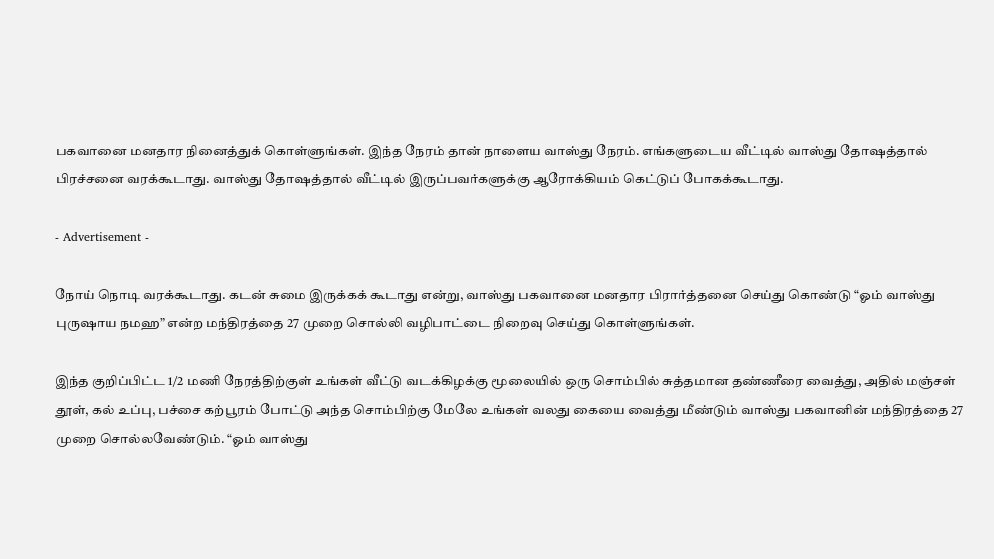பகவானை மனதார நினைத்துக் கொள்ளுங்கள். இந்த நேரம் தான் நாளைய வாஸ்து நேரம். எங்களுடைய வீட்டில் வாஸ்து தோஷத்தால் பிரச்சனை வரக்கூடாது. வாஸ்து தோஷத்தால் வீட்டில் இருப்பவர்களுக்கு ஆரோக்கியம் கெட்டுப் போகக்கூடாது.

- Advertisement -

நோய் நொடி வரக்கூடாது. கடன் சுமை இருக்கக் கூடாது என்று, வாஸ்து பகவானை மனதார பிரார்த்தனை செய்து கொண்டு “ஓம் வாஸ்து புருஷாய நமஹ” என்ற மந்திரத்தை 27 முறை சொல்லி வழிபாட்டை நிறைவு செய்து கொள்ளுங்கள்.

இந்த குறிப்பிட்ட 1/2 மணி நேரத்திற்குள் உங்கள் வீட்டு வடக்கிழக்கு மூலையில் ஒரு சொம்பில் சுத்தமான தண்ணீரை வைத்து, அதில் மஞ்சள் தூள், கல் உப்பு, பச்சை கற்பூரம் போட்டு அந்த சொம்பிற்கு மேலே உங்கள் வலது கையை வைத்து மீண்டும் வாஸ்து பகவானின் மந்திரத்தை 27 முறை சொல்லவேண்டும். “ஓம் வாஸ்து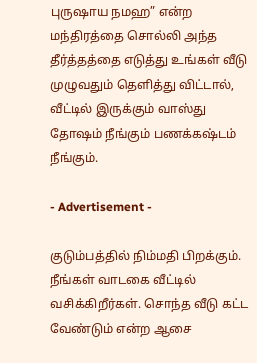புருஷாய நமஹ” என்ற மந்திரத்தை சொல்லி அந்த தீர்த்தத்தை எடுத்து உங்கள் வீடு முழுவதும் தெளித்து விட்டால், வீட்டில் இருக்கும் வாஸ்து தோஷம் நீங்கும் பணக்கஷ்டம் நீங்கும்.

- Advertisement -

குடும்பத்தில் நிம்மதி பிறக்கும். நீங்கள் வாடகை வீட்டில் வசிக்கிறீர்கள். சொந்த வீடு கட்ட வேண்டும் என்ற ஆசை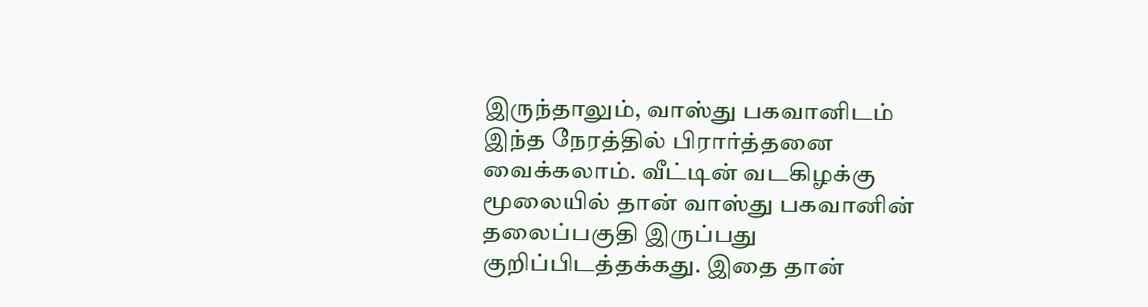இருந்தாலும், வாஸ்து பகவானிடம் இந்த நேரத்தில் பிரார்த்தனை வைக்கலாம். வீட்டின் வடகிழக்கு மூலையில் தான் வாஸ்து பகவானின் தலைப்பகுதி இருப்பது குறிப்பிடத்தக்கது. இதை தான்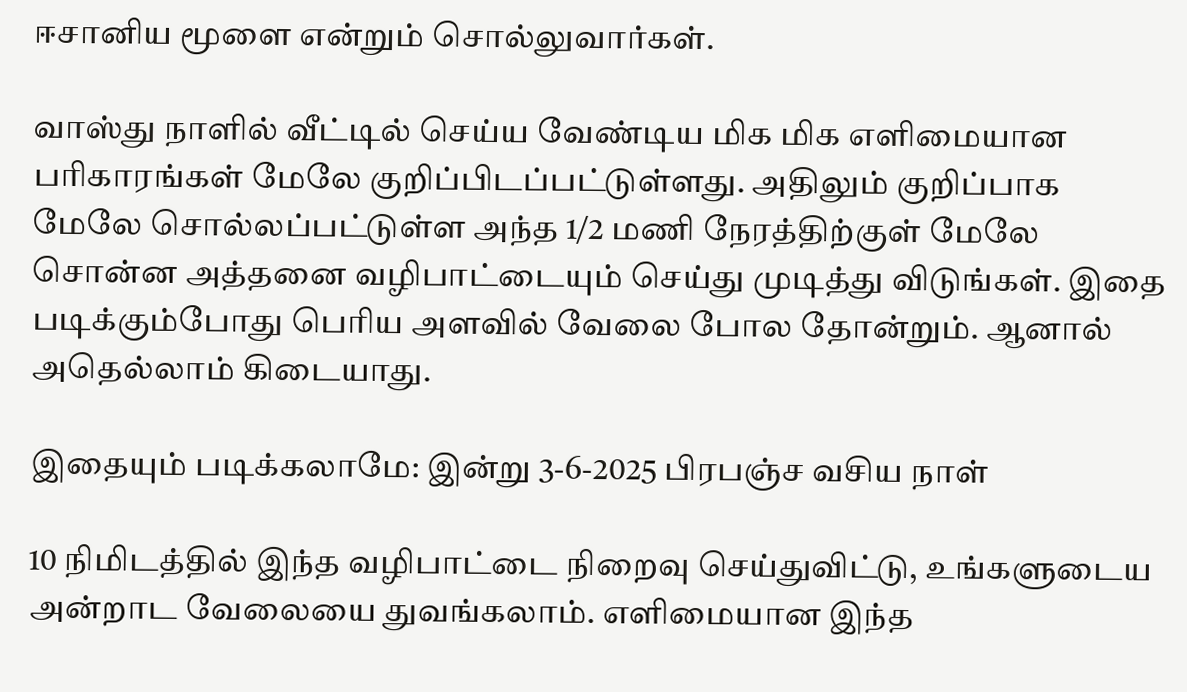ஈசானிய மூளை என்றும் சொல்லுவார்கள்.

வாஸ்து நாளில் வீட்டில் செய்ய வேண்டிய மிக மிக எளிமையான பரிகாரங்கள் மேலே குறிப்பிடப்பட்டுள்ளது. அதிலும் குறிப்பாக மேலே சொல்லப்பட்டுள்ள அந்த 1/2 மணி நேரத்திற்குள் மேலே சொன்ன அத்தனை வழிபாட்டையும் செய்து முடித்து விடுங்கள். இதை படிக்கும்போது பெரிய அளவில் வேலை போல தோன்றும். ஆனால் அதெல்லாம் கிடையாது.

இதையும் படிக்கலாமே: இன்று 3-6-2025 பிரபஞ்ச வசிய நாள்

10 நிமிடத்தில் இந்த வழிபாட்டை நிறைவு செய்துவிட்டு, உங்களுடைய அன்றாட வேலையை துவங்கலாம். எளிமையான இந்த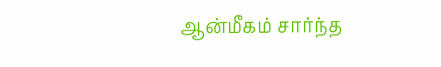ஆன்மீகம் சார்ந்த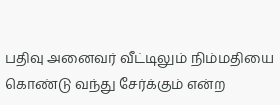பதிவு அனைவர் வீட்டிலும் நிம்மதியை கொண்டு வந்து சேர்க்கும் என்ற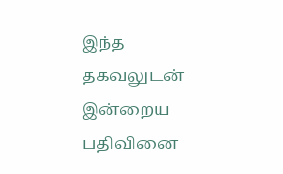இந்த தகவலுடன் இன்றைய பதிவினை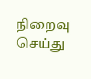நிறைவு செய்து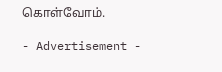கொள்வோம்.

- Advertisement -